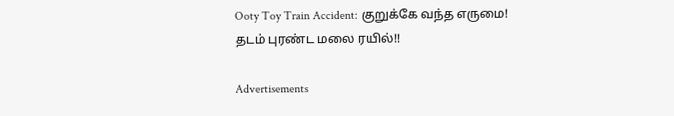Ooty Toy Train Accident: குறுக்கே வந்த எருமை! தடம் புரண்ட மலை ரயில்!!

Advertisements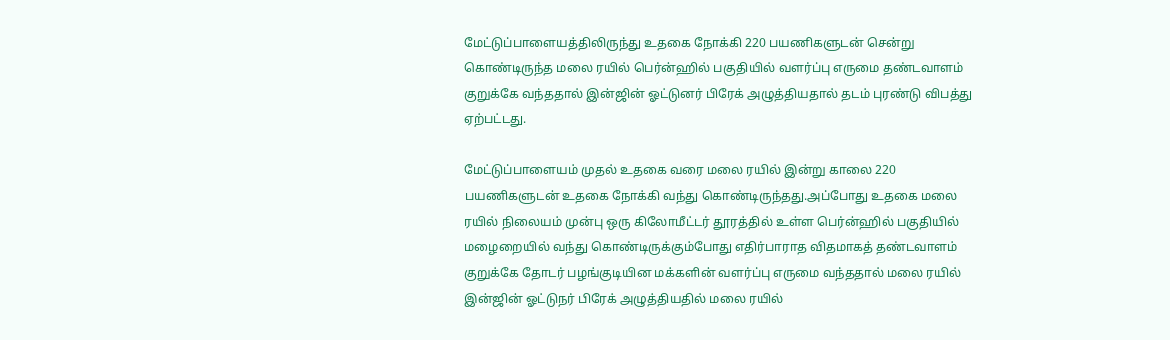மேட்டுப்பாளையத்திலிருந்து உதகை நோக்கி 220 பயணிகளுடன் சென்று கொண்டிருந்த மலை ரயில் பெர்ன்ஹில் பகுதியில் வளர்ப்பு எருமை தண்டவாளம் குறுக்கே வந்ததால் இன்ஜின் ஓட்டுனர் பிரேக் அழுத்தியதால் தடம் புரண்டு விபத்து ஏற்பட்டது.

மேட்டுப்பாளையம் முதல் உதகை வரை மலை ரயில் இன்று காலை 220 பயணிகளுடன் உதகை நோக்கி வந்து கொண்டிருந்தது.அப்போது உதகை மலை ரயில் நிலையம் முன்பு ஒரு கிலோமீட்டர் தூரத்தில் உள்ள பெர்ன்ஹில் பகுதியில் மழைறையில் வந்து கொண்டிருக்கும்போது எதிர்பாராத விதமாகத் தண்டவாளம் குறுக்கே தோடர் பழங்குடியின மக்களின் வளர்ப்பு எருமை வந்ததால் மலை ரயில் இன்ஜின் ஓட்டுநர் பிரேக் அழுத்தியதில் மலை ரயில்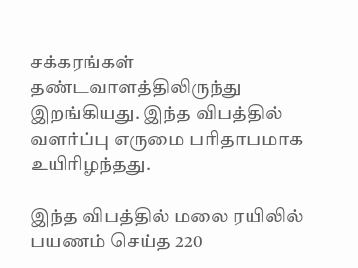சக்கரங்கள் தண்டவாளத்திலிருந்து இறங்கியது. இந்த விபத்தில் வளர்ப்பு எருமை பரிதாபமாக உயிரிழந்தது.

இந்த விபத்தில் மலை ரயிலில் பயணம் செய்த 220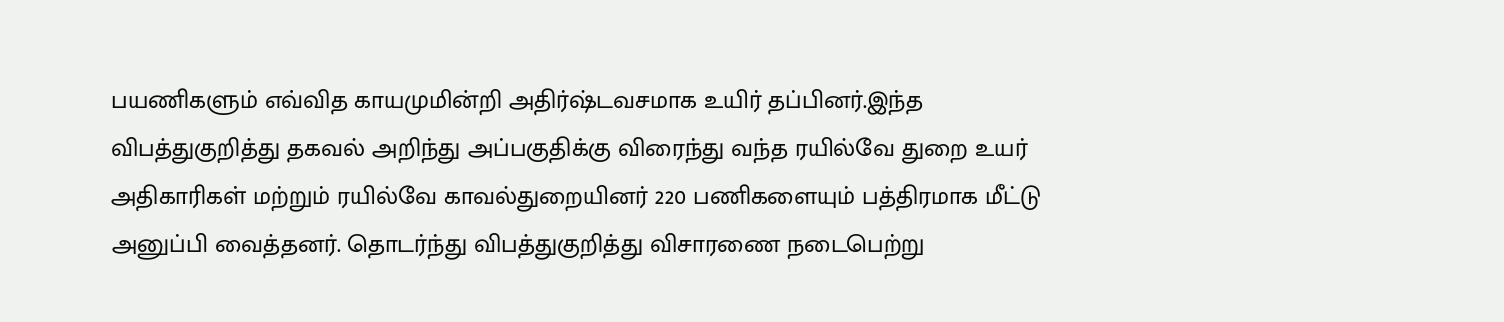பயணிகளும் எவ்வித காயமுமின்றி அதிர்ஷ்டவசமாக உயிர் தப்பினர்.இந்த விபத்துகுறித்து தகவல் அறிந்து அப்பகுதிக்கு விரைந்து வந்த ரயில்வே துறை உயர் அதிகாரிகள் மற்றும் ரயில்வே காவல்துறையினர் 220 பணிகளையும் பத்திரமாக மீட்டு அனுப்பி வைத்தனர். தொடர்ந்து விபத்துகுறித்து விசாரணை நடைபெற்று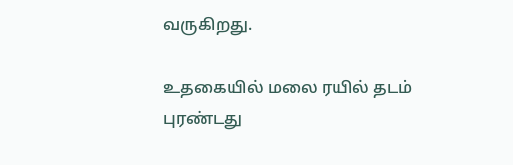வருகிறது.

உதகையில் மலை ரயில் தடம் புரண்டது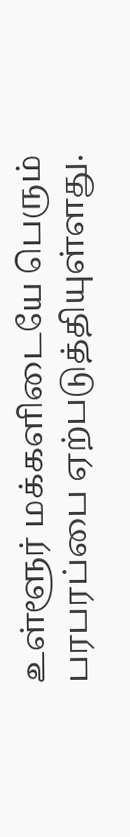உள்ளூர் மக்களிடையே பெரும் பரபரப்பை ஏற்படுத்தியுள்ளது.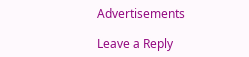Advertisements

Leave a Reply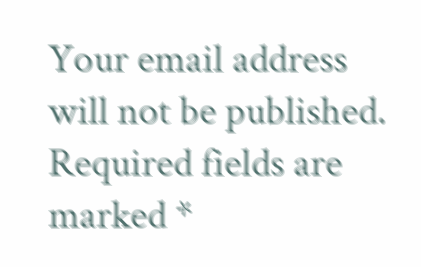Your email address will not be published. Required fields are marked *